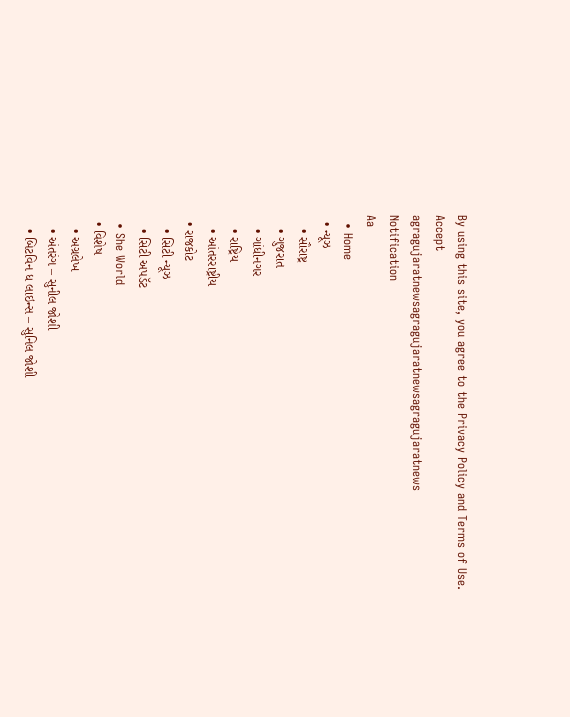By using this site, you agree to the Privacy Policy and Terms of Use.
Accept
agragujaratnewsagragujaratnewsagragujaratnews
Notification
Aa
  • Home
  • ન્યૂઝ
    • સૌરાષ્ટ્ર
    • ગુજરાત
    • ગાંધીનગર
    • રાષ્ટ્રિય
    • આંતરરાષ્ટ્રીય
  • રાજકોટ
    • સિટી ન્યૂઝ
    • સિટી અપડૅટ
  • She World
  • વિશેષ
    • અગ્રલેખ
    • અંતરંગ – સુનીલ જોશી
    • બિટવિન ધ લાઇન્સ – સુનિલ જોશી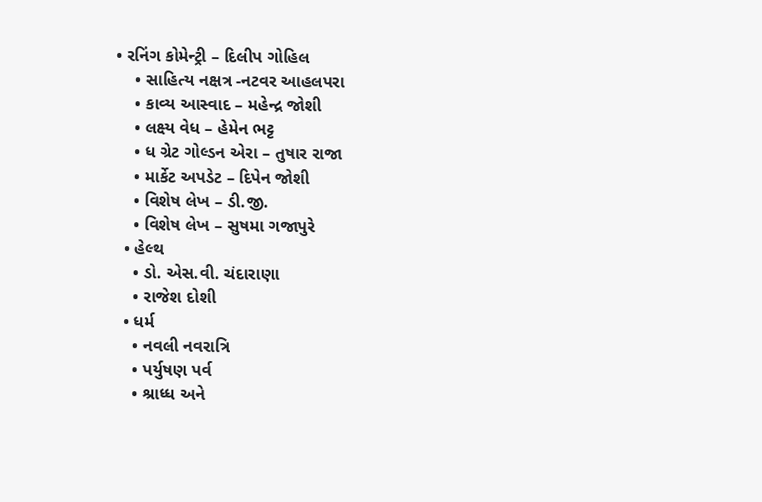• રનિંગ કોમેન્ટ્રી – દિલીપ ગોહિલ
    • સાહિત્ય નક્ષત્ર -નટવર આહલપરા
    • કાવ્ય આસ્વાદ – મહેન્દ્ર જોશી
    • લક્ષ્ય વેધ – હેમેન ભટ્ટ
    • ધ ગ્રેટ ગોલ્ડન એરા – તુષાર રાજા
    • માર્કેટ અપડેટ – દિપેન જોશી
    • વિશેષ લેખ – ડી.જી.
    • વિશેષ લેખ – સુષમા ગજાપુરે
  • હેલ્થ
    • ડો. એસ.વી. ચંદારાણા
    • રાજેશ દોશી
  • ધર્મ
    • નવલી નવરાત્રિ
    • પર્યુષણ પર્વ
    • શ્રાધ્ધ અને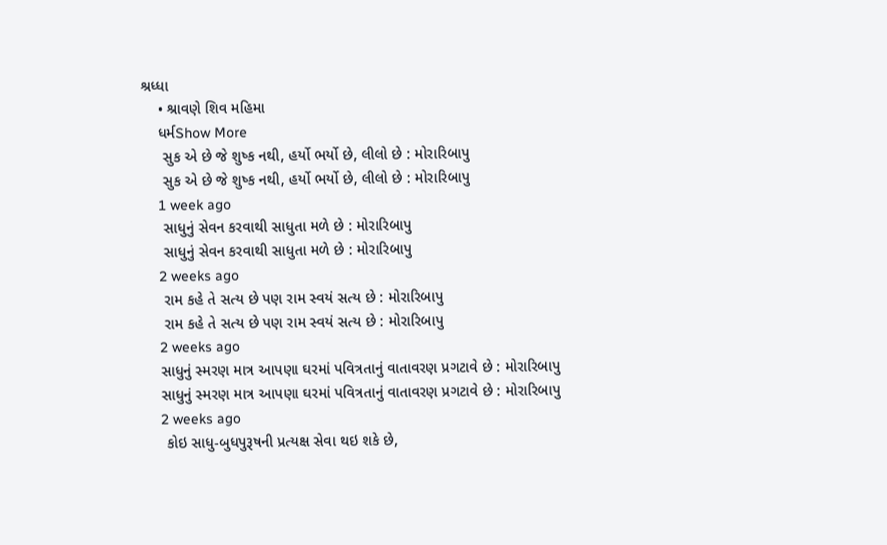શ્રધ્ધા
    • શ્રાવણે શિવ મહિમા
    ધર્મShow More
     સુક એ છે જે શુષ્ક નથી, હર્યો ભર્યો છે, લીલો છે : મોરારિબાપુ
     સુક એ છે જે શુષ્ક નથી, હર્યો ભર્યો છે, લીલો છે : મોરારિબાપુ
    1 week ago
     સાધુનું સેવન કરવાથી સાધુતા મળે છે : મોરારિબાપુ
     સાધુનું સેવન કરવાથી સાધુતા મળે છે : મોરારિબાપુ
    2 weeks ago
     રામ કહે તે સત્ય છે પણ રામ સ્વયં સત્ય છે : મોરારિબાપુ
     રામ કહે તે સત્ય છે પણ રામ સ્વયં સત્ય છે : મોરારિબાપુ
    2 weeks ago
    સાધુનું સ્મરણ માત્ર આપણા ઘરમાં પવિત્રતાનું વાતાવરણ પ્રગટાવે છે : મોરારિબાપુ
    સાધુનું સ્મરણ માત્ર આપણા ઘરમાં પવિત્રતાનું વાતાવરણ પ્રગટાવે છે : મોરારિબાપુ
    2 weeks ago
     કોઇ સાધુ-બુધપુરૂષની પ્રત્યક્ષ સેવા થઇ શકે છે,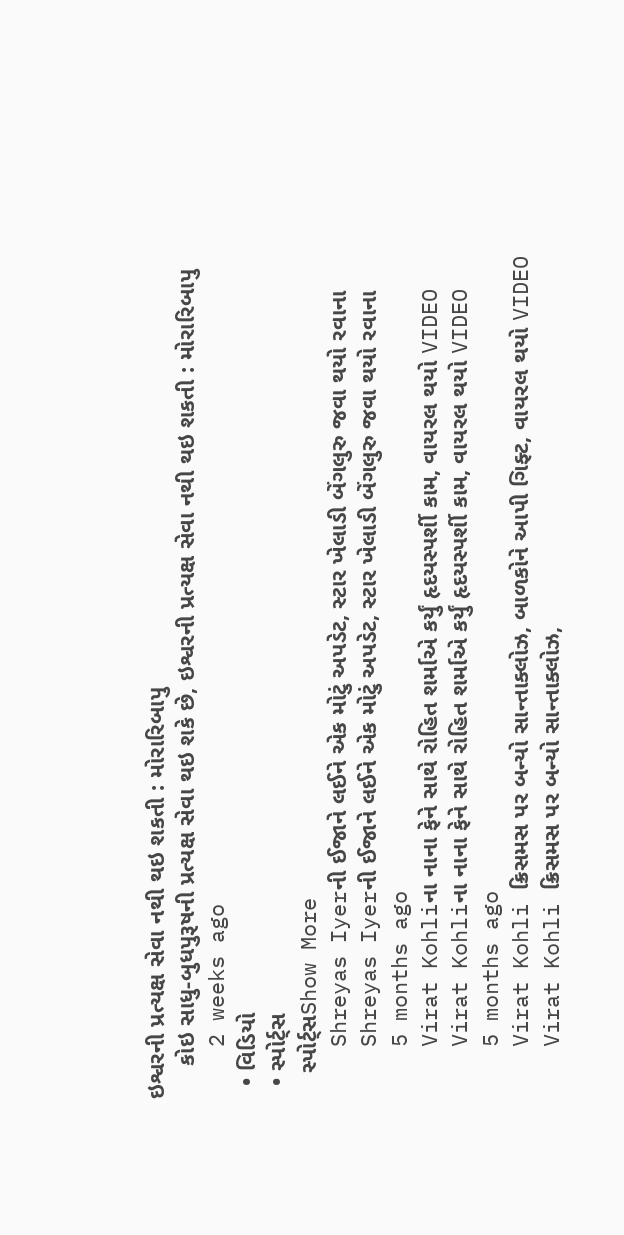ઇશ્વરની પ્રત્યક્ષ સેવા નથી થઇ શકતી : મોરારિબાપુ
     કોઇ સાધુ-બુધપુરૂષની પ્રત્યક્ષ સેવા થઇ શકે છે, ઇશ્વરની પ્રત્યક્ષ સેવા નથી થઇ શકતી : મોરારિબાપુ
    2 weeks ago
  • વિડિયો
  • સ્પોર્ટ્સ
    સ્પોર્ટ્સShow More
    Shreyas Iyerની ઈજાને લઈને એક મોટું અપડેટ, સ્ટાર ખેલાડી બેંગલુરુ જવા થયો રવાના
    Shreyas Iyerની ઈજાને લઈને એક મોટું અપડેટ, સ્ટાર ખેલાડી બેંગલુરુ જવા થયો રવાના
    5 months ago
    Virat Kohliના નાના ફેને સાથે રોહિત શર્માએ કર્યું હૃદયસ્પર્શી કામ, વાયરલ થયો VIDEO
    Virat Kohliના નાના ફેને સાથે રોહિત શર્માએ કર્યું હૃદયસ્પર્શી કામ, વાયરલ થયો VIDEO
    5 months ago
    Virat Kohli ક્રિસમસ પર બન્યો સાન્તાક્લોઝ, બાળકોને આપી ગિફ્ટ, વાયરલ થયો VIDEO
    Virat Kohli ક્રિસમસ પર બન્યો સાન્તાક્લોઝ,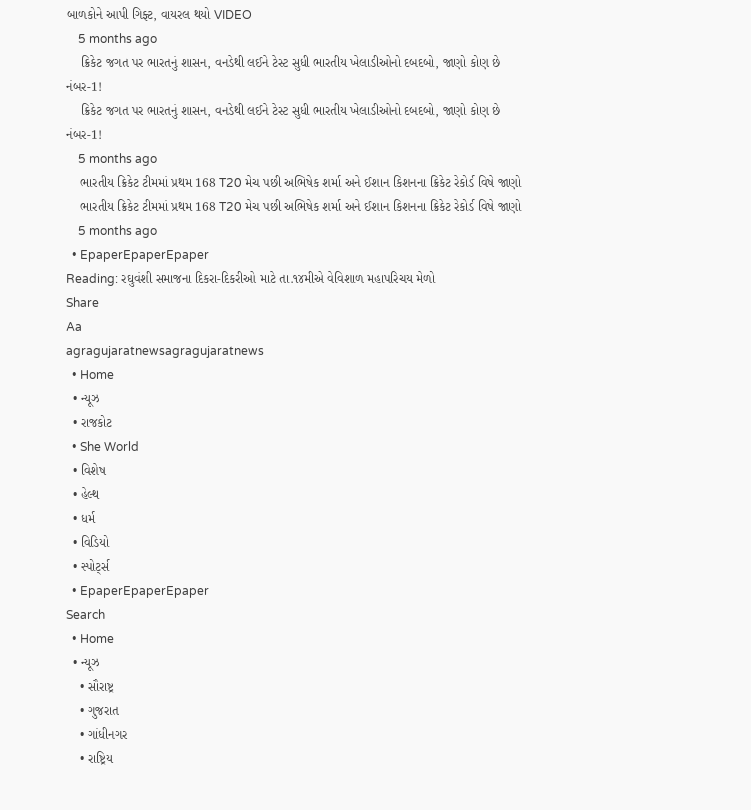બાળકોને આપી ગિફ્ટ, વાયરલ થયો VIDEO
    5 months ago
    ક્રિકેટ જગત પર ભારતનું શાસન, વનડેથી લઈને ટેસ્ટ સુધી ભારતીય ખેલાડીઓનો દબદબો, જાણો કોણ છે નંબર-1!
    ક્રિકેટ જગત પર ભારતનું શાસન, વનડેથી લઈને ટેસ્ટ સુધી ભારતીય ખેલાડીઓનો દબદબો, જાણો કોણ છે નંબર-1!
    5 months ago
    ભારતીય ક્રિકેટ ટીમમાં પ્રથમ 168 T20 મેચ પછી અભિષેક શર્મા અને ઈશાન કિશનના ક્રિકેટ રેકોર્ડ વિષે જાણો
    ભારતીય ક્રિકેટ ટીમમાં પ્રથમ 168 T20 મેચ પછી અભિષેક શર્મા અને ઈશાન કિશનના ક્રિકેટ રેકોર્ડ વિષે જાણો
    5 months ago
  • EpaperEpaperEpaper
Reading: રઘુવંશી સમાજના દિકરા-દિકરીઓ માટે તા.૧૪મીએ વેવિશાળ મહાપરિચય મેળો
Share
Aa
agragujaratnewsagragujaratnews
  • Home
  • ન્યૂઝ
  • રાજકોટ
  • She World
  • વિશેષ
  • હેલ્થ
  • ધર્મ
  • વિડિયો
  • સ્પોર્ટ્સ
  • EpaperEpaperEpaper
Search
  • Home
  • ન્યૂઝ
    • સૌરાષ્ટ્ર
    • ગુજરાત
    • ગાંધીનગર
    • રાષ્ટ્રિય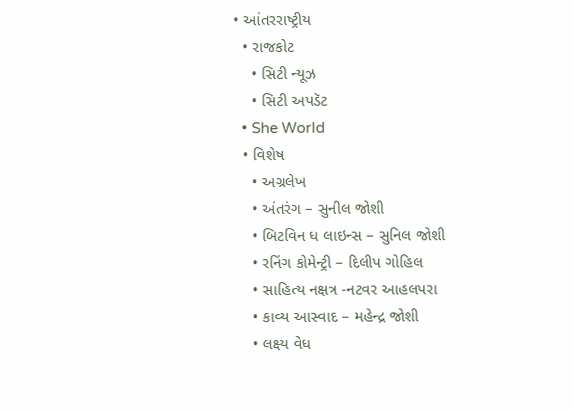• આંતરરાષ્ટ્રીય
  • રાજકોટ
    • સિટી ન્યૂઝ
    • સિટી અપડૅટ
  • She World
  • વિશેષ
    • અગ્રલેખ
    • અંતરંગ – સુનીલ જોશી
    • બિટવિન ધ લાઇન્સ – સુનિલ જોશી
    • રનિંગ કોમેન્ટ્રી – દિલીપ ગોહિલ
    • સાહિત્ય નક્ષત્ર -નટવર આહલપરા
    • કાવ્ય આસ્વાદ – મહેન્દ્ર જોશી
    • લક્ષ્ય વેધ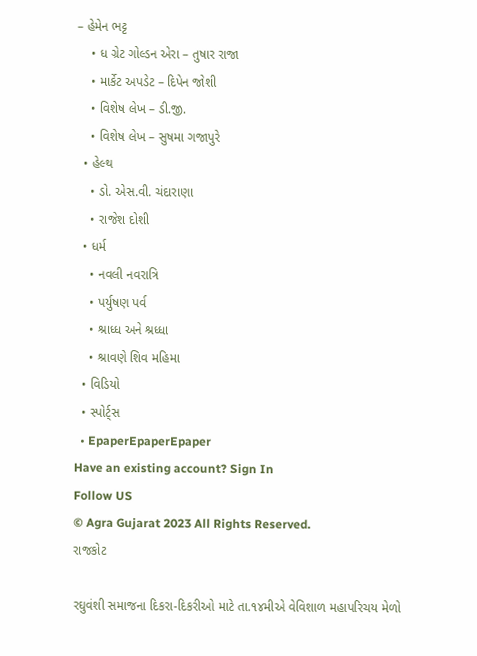– હેમેન ભટ્ટ
    • ધ ગ્રેટ ગોલ્ડન એરા – તુષાર રાજા
    • માર્કેટ અપડેટ – દિપેન જોશી
    • વિશેષ લેખ – ડી.જી.
    • વિશેષ લેખ – સુષમા ગજાપુરે
  • હેલ્થ
    • ડો. એસ.વી. ચંદારાણા
    • રાજેશ દોશી
  • ધર્મ
    • નવલી નવરાત્રિ
    • પર્યુષણ પર્વ
    • શ્રાધ્ધ અને શ્રધ્ધા
    • શ્રાવણે શિવ મહિમા
  • વિડિયો
  • સ્પોર્ટ્સ
  • EpaperEpaperEpaper
Have an existing account? Sign In
Follow US
© Agra Gujarat 2023 All Rights Reserved.
રાજકોટ

રઘુવંશી સમાજના દિકરા-દિકરીઓ માટે તા.૧૪મીએ વેવિશાળ મહાપરિચય મેળો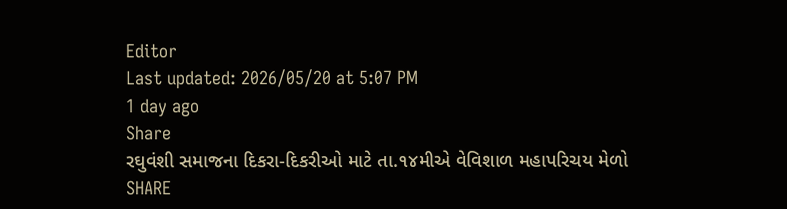Editor
Last updated: 2026/05/20 at 5:07 PM
1 day ago
Share
રઘુવંશી સમાજના દિકરા-દિકરીઓ માટે તા.૧૪મીએ વેવિશાળ મહાપરિચય મેળો
SHARE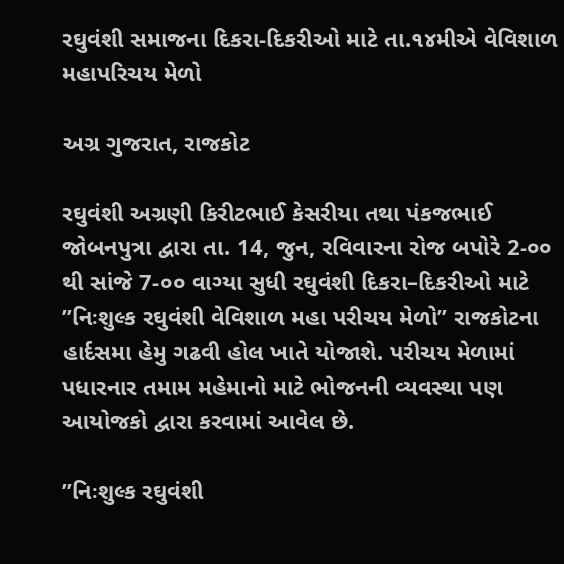રઘુવંશી સમાજના દિકરા-દિકરીઓ માટે તા.૧૪મીએ વેવિશાળ મહાપરિચય મેળો

અગ્ર ગુજરાત, રાજકોટ

રઘુવંશી અગ્રણી કિરીટભાઈ કેસરીયા તથા પંકજભાઈ જોબનપુત્રા દ્વારા તા. 14, જુન, રવિવારના રોજ બપોરે 2-૦૦ થી સાંજે 7-૦૦ વાગ્યા સુધી રઘુવંશી દિકરા–દિકરીઓ માટે ”નિઃશુલ્ક રઘુવંશી વેવિશાળ મહા પરીચય મેળો” રાજકોટના હાર્દસમા હેમુ ગઢવી હોલ ખાતે યોજાશે. પરીચય મેળામાં પધારનાર તમામ મહેમાનો માટે ભોજનની વ્યવસ્થા પણ આયોજકો દ્વારા કરવામાં આવેલ છે.

”નિઃશુલ્ક રઘુવંશી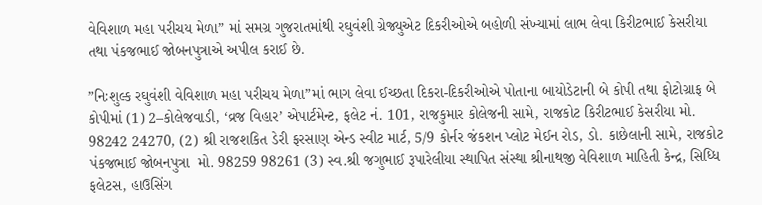વેવિશાળ મહા પરીચય મેળા” માં સમગ્ર ગુજરાતમાંથી રઘુવંશી ગ્રેજ્યુએટ દિકરીઓએ બહોળી સંખ્યામાં લાભ લેવા કિરીટભાઈ કેસરીયા તથા પંકજભાઈ જોબનપુત્રાએ અપીલ કરાઈ છે.

”નિઃશુલ્ક રઘુવંશી વેવિશાળ મહા પરીચય મેળા”માં ભાગ લેવા ઈચ્છતા દિકરા-દિકરીઓએ પોતાના બાયોડેટાની બે કોપી તથા ફોટોગ્રાફ બે કોપીમાં (1) 2–કોલેજવાડી, ‘વ્રજ વિહાર’ એપાર્ટમેન્ટ, ફલેટ નં. 101, રાજકુમાર કોલેજની સામે, રાજકોટ કિરીટભાઈ કેસરીયા મો. 98242 24270, (2) શ્રી રાજશકિત ડેરી ફરસાણ એન્ડ સ્વીટ માર્ટ, 5/9 કોર્નર જંકશન પ્લોટ મેઈન રોડ, ડો. કાછેલાની સામે, રાજકોટ પંકજભાઈ જોબનપુત્રા  મો. 98259 98261 (3) સ્વ.શ્રી જગુભાઈ રૂપારેલીયા સ્થાપિત સંસ્થા શ્રીનાથજી વેવિશાળ માહિતી કેન્દ્ર, સિધ્ધિ ફલેટસ, હાઉસિંગ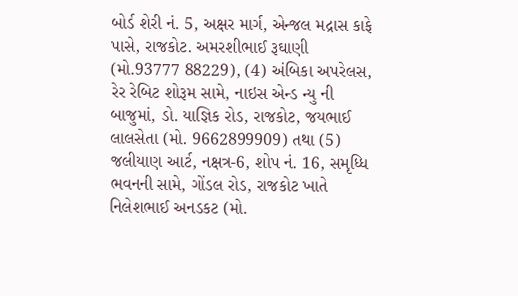બોર્ડ શેરી નં. 5, અક્ષર માર્ગ, એન્જલ મદ્રાસ કાફે પાસે, રાજકોટ. અમરશીભાઈ રૂઘાણી (મો.93777 88229), (4) અંબિકા અપરેલસ, રેર રેબિટ શોરૂમ સામે, નાઇસ એન્ડ ન્યુ ની બાજુમાં, ડો. યાજ્ઞિક રોડ, રાજકોટ, જયભાઈ લાલસેતા (મો. 9662899909) તથા (5)  જલીયાણ આર્ટ, નક્ષત્ર-6, શોપ નં. 16, સમૃધ્ધિ ભવનની સામે, ગોંડલ રોડ, રાજકોટ ખાતે નિલેશભાઈ અનડકટ (મો.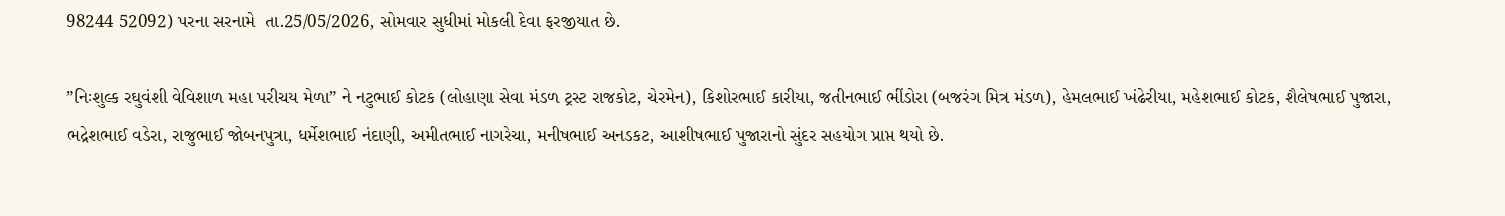98244 52092) પરના સરનામે  તા.25/05/2026, સોમવાર સુધીમાં મોકલી દેવા ફરજીયાત છે.

”નિઃશુલ્ક રઘુવંશી વેવિશાળ મહા પરીચય મેળા” ને નટુભાઈ કોટક (લોહાણા સેવા મંડળ ટ્રસ્ટ રાજકોટ, ચેરમેન), કિશોરભાઈ કારીયા, જતીનભાઈ ભીંડોરા (બજરંગ મિત્ર મંડળ), હેમલભાઈ ખંઢેરીયા, મહેશભાઈ કોટક, શૈલેષભાઈ પુજારા, ભદ્રેશભાઈ વડેરા, રાજુભાઈ જોબનપુત્રા, ધર્મેશભાઈ નંદાણી, અમીતભાઈ નાગરેચા, મનીષભાઈ અનડકટ, આશીષભાઈ પુજારાનો સુંદર સહયોગ પ્રાપ્ત થયો છે.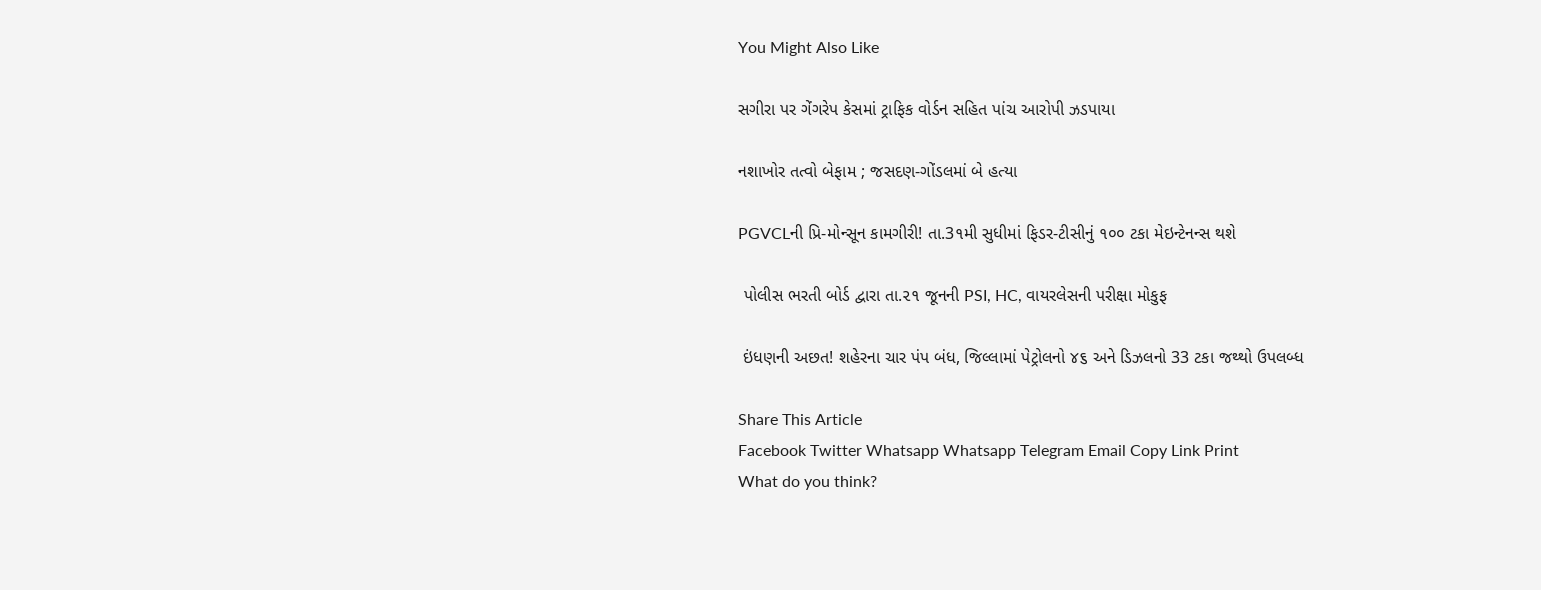You Might Also Like

સગીરા પર ગેંગરેપ કેસમાં ટ્રાફિક વોર્ડન સહિત પાંચ આરોપી ઝડપાયા

નશાખોર તત્વો બેફામ ; જસદણ-ગોંડલમાં બે હત્યા

PGVCLની પ્રિ-મોન્સૂન કામગીરી! તા.3૧મી સુધીમાં ફિડર-ટીસીનું ૧૦૦ ટકા મેઇન્ટેનન્સ થશે

 પોલીસ ભરતી બોર્ડ દ્વારા તા.૨૧ જૂનની PSI, HC, વાયરલેસની પરીક્ષા મોકુફ

 ઇંધણની અછત! શહેરના ચાર પંપ બંધ, જિલ્લામાં પેટ્રોલનો ૪૬ અને ડિઝલનો 33 ટકા જથ્થો ઉપલબ્ધ

Share This Article
Facebook Twitter Whatsapp Whatsapp Telegram Email Copy Link Print
What do you think?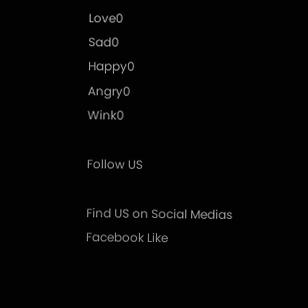Love0
Sad0
Happy0
Angry0
Wink0

Follow US

Find US on Social Medias
Facebook Like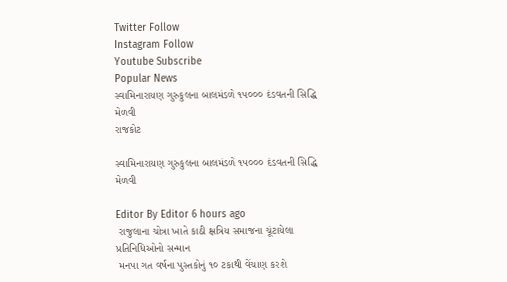Twitter Follow
Instagram Follow
Youtube Subscribe
Popular News
સ્વામિનારાયણ ગુરુકુલના બાલમંડળે ૧૫૦૦૦ દંડવતની સિદ્ધિ મેળવી
રાજકોટ

સ્વામિનારાયણ ગુરુકુલના બાલમંડળે ૧૫૦૦૦ દંડવતની સિદ્ધિ મેળવી

Editor By Editor 6 hours ago
 રાજુલાના ચોત્રા ખાતે કાઠી ક્ષત્રિય સમાજના ચૂંટાયેલા પ્રતિનિધિઓનો સન્માન
 મનપા ગત વર્ષના પુસ્તકોનું ૧૦ ટકાથી વેંચાણ કરશે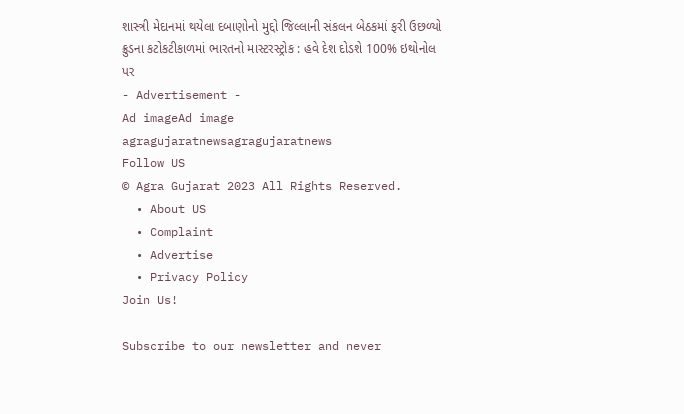શાસ્ત્રી મેદાનમાં થયેલા દબાણોનો મુદ્દો જિલ્લાની સંકલન બેઠકમાં ફરી ઉછળ્યો
ક્રુડના કટોકટીકાળમાં ભારતનો માસ્ટરસ્ટ્રોક : હવે દેશ દોડશે 100% ઇથોનોલ પર
- Advertisement -
Ad imageAd image
agragujaratnewsagragujaratnews
Follow US
© Agra Gujarat 2023 All Rights Reserved.
  • About US
  • Complaint
  • Advertise
  • Privacy Policy
Join Us!

Subscribe to our newsletter and never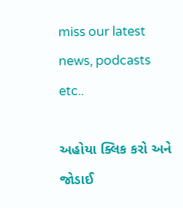miss our latest news, podcasts etc..

અહોયા ક્લિક કરો અને જોડાઈ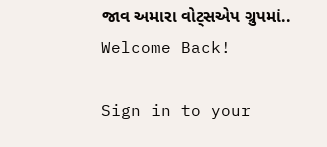જાવ અમારા વોટ્સએપ ગ્રુપમાં..
Welcome Back!

Sign in to your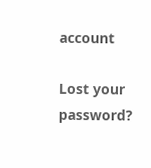account

Lost your password?